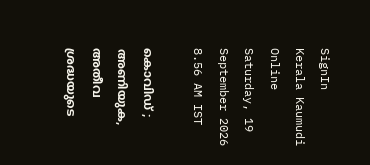SignIn
Kerala Kaumudi Online
Saturday, 19 September 2026 8.56 AM IST

കൊവിഡ് ; അണിയുക, അതീവ ശ്രദ്ധയുടെ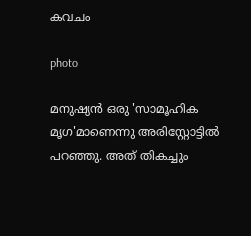കവചം

photo

മനുഷ്യൻ ഒരു 'സാമൂഹിക മൃഗ'മാണെന്നു അരിസ്റ്റോട്ടിൽ പറഞ്ഞു. അത് തികച്ചും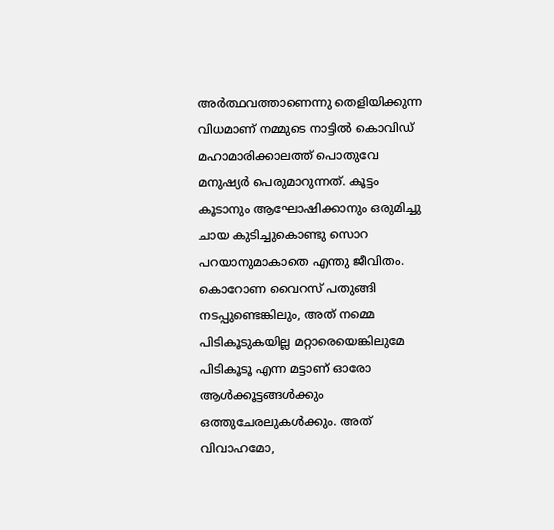അർത്ഥവത്താണെന്നു തെളിയിക്കുന്ന വിധമാണ് നമ്മുടെ നാട്ടിൽ കൊവിഡ് മഹാമാരിക്കാലത്ത് പൊതുവേ മനുഷ്യർ പെരുമാറുന്നത്. കൂട്ടം കൂടാനും ആഘോഷിക്കാനും ഒരുമിച്ചു ചായ കുടിച്ചുകൊണ്ടു സൊറ പറയാനുമാകാതെ എന്തു ജീവിതം. കൊറോണ വൈറസ് പതുങ്ങി നടപ്പുണ്ടെങ്കിലും, അത് നമ്മെ പിടികൂടുകയില്ല മറ്റാരെയെങ്കിലുമേ പിടികൂടൂ എന്ന മട്ടാണ് ഓരോ ആൾക്കൂട്ടങ്ങൾക്കും ഒത്തുചേരലുകൾക്കും. അത് വിവാഹമോ,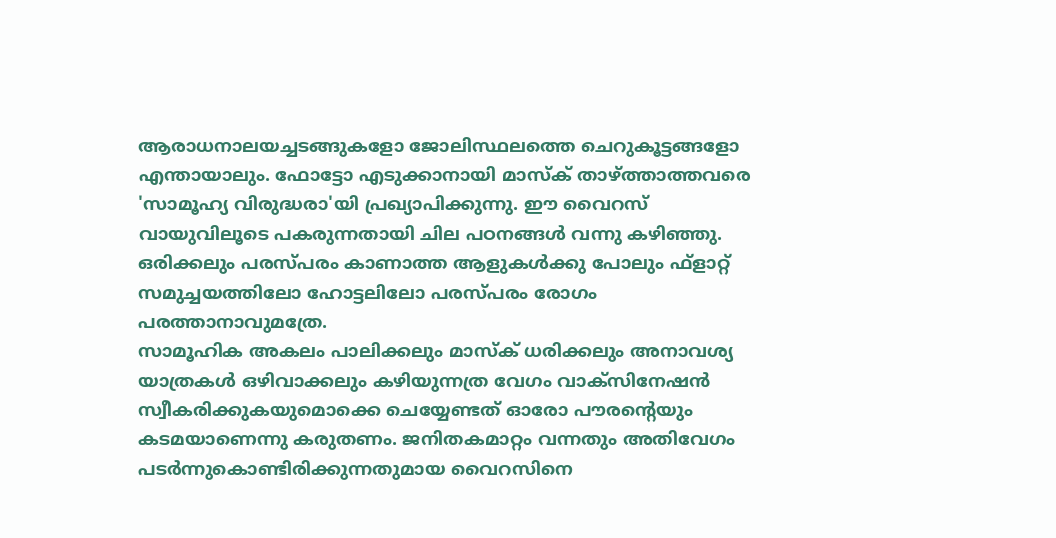ആരാധനാലയച്ചടങ്ങുകളോ ജോലിസ്ഥലത്തെ ചെറുകൂട്ടങ്ങളോ എന്തായാലും. ഫോട്ടോ എടുക്കാനായി മാസ്‌ക് താഴ്‌ത്താത്തവരെ 'സാമൂഹ്യ വിരുദ്ധരാ'യി പ്രഖ്യാപിക്കുന്നു. ഈ വൈറസ് വായുവിലൂടെ പകരുന്നതായി ചില പഠനങ്ങൾ വന്നു കഴിഞ്ഞു. ഒരിക്കലും പരസ്പരം കാണാത്ത ആളുകൾക്കു പോലും ഫ്‌ളാറ്റ് സമുച്ചയത്തിലോ ഹോട്ടലിലോ പരസ്പരം രോഗം പരത്താനാവുമത്രേ.
സാമൂഹിക അകലം പാലിക്കലും മാസ്‌ക് ധരിക്കലും അനാവശ്യ യാത്രകൾ ഒഴിവാക്കലും കഴിയുന്നത്ര വേഗം വാക്‌സിനേഷൻ സ്വീകരിക്കുകയുമൊക്കെ ചെയ്യേണ്ടത് ഓരോ പൗരന്റെയും കടമയാണെന്നു കരുതണം. ജനിതകമാറ്റം വന്നതും അതിവേഗം പടർന്നുകൊണ്ടിരിക്കുന്നതുമായ വൈറസിനെ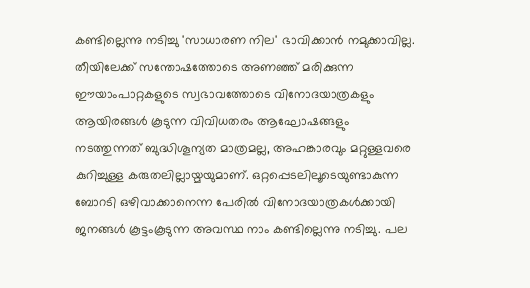കണ്ടില്ലെന്നു നടിച്ചു 'സാധാരണ നില' ഭാവിക്കാൻ നമുക്കാവില്ല. തീയിലേക്ക് സന്തോഷത്തോടെ അണഞ്ഞ് മരിക്കുന്ന ഈയാംപാറ്റകളുടെ സ്വഭാവത്തോടെ വിനോദയാത്രകളും ആയിരങ്ങൾ കൂടുന്ന വിവിധതരം ആഘോഷങ്ങളും നടത്തുന്നത് ബുദ്ധിശൂന്യത മാത്രമല്ല, അഹങ്കാരവും മറ്റുള്ളവരെ കുറിച്ചുള്ള കരുതലില്ലായ്മയുമാണ്. ഒറ്റപ്പെടലിലൂടെയുണ്ടാകുന്ന ബോറടി ഒഴിവാക്കാനെന്ന പേരിൽ വിനോദയാത്രകൾക്കായി ജനങ്ങൾ കൂട്ടംകൂടുന്ന അവസ്ഥ നാം കണ്ടില്ലെന്നു നടിച്ചു. പല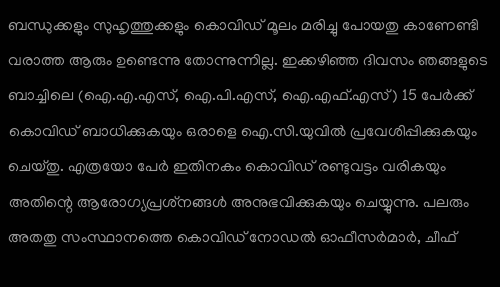ബന്ധുക്കളും സുഹൃത്തുക്കളും കൊവിഡ് മൂലം മരിച്ചു പോയതു കാണേണ്ടി വരാത്ത ആരും ഉണ്ടെന്നു തോന്നുന്നില്ല. ഇക്കഴിഞ്ഞ ദിവസം ഞങ്ങളുടെ ബാച്ചിലെ (ഐ.എ.എസ്, ഐ.പി.എസ്, ഐ.എഫ്.എസ്) 15 പേർക്ക് കൊവിഡ് ബാധിക്കുകയും ഒരാളെ ഐ.സി.യുവിൽ പ്രവേശിപ്പിക്കുകയും ചെയ്തു. എത്രയോ പേർ ഇതിനകം കൊവിഡ് രണ്ടുവട്ടം വരികയും അതിന്റെ ആരോഗ്യപ്രശ്‌നങ്ങൾ അനുഭവിക്കുകയും ചെയ്യുന്നു. പലരും അതതു സംസ്ഥാനത്തെ കൊവിഡ് നോഡൽ ഓഫീസർമാർ, ചീഫ്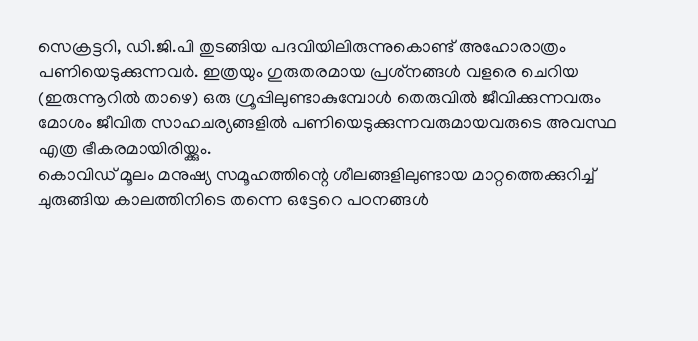സെക്രട്ടറി, ഡി.ജി.പി തുടങ്ങിയ പദവിയിലിരുന്നുകൊണ്ട് അഹോരാത്രം പണിയെടുക്കുന്നവർ. ഇത്രയും ഗുരുതരമായ പ്രശ്‌നങ്ങൾ വളരെ ചെറിയ (ഇരുന്നൂറിൽ താഴെ) ഒരു ഗ്രൂപ്പിലുണ്ടാകുമ്പോൾ തെരുവിൽ ജീവിക്കുന്നവരും മോശം ജീവിത സാഹചര്യങ്ങളിൽ പണിയെടുക്കുന്നവരുമായവരുടെ അവസ്ഥ എത്ര ഭീകരമായിരിയ്ക്കും.
കൊവിഡ് മൂലം മനുഷ്യ സമൂഹത്തിന്റെ ശീലങ്ങളിലുണ്ടായ മാറ്റത്തെക്കുറിച്ച് ചുരുങ്ങിയ കാലത്തിനിടെ തന്നെ ഒട്ടേറെ പഠനങ്ങൾ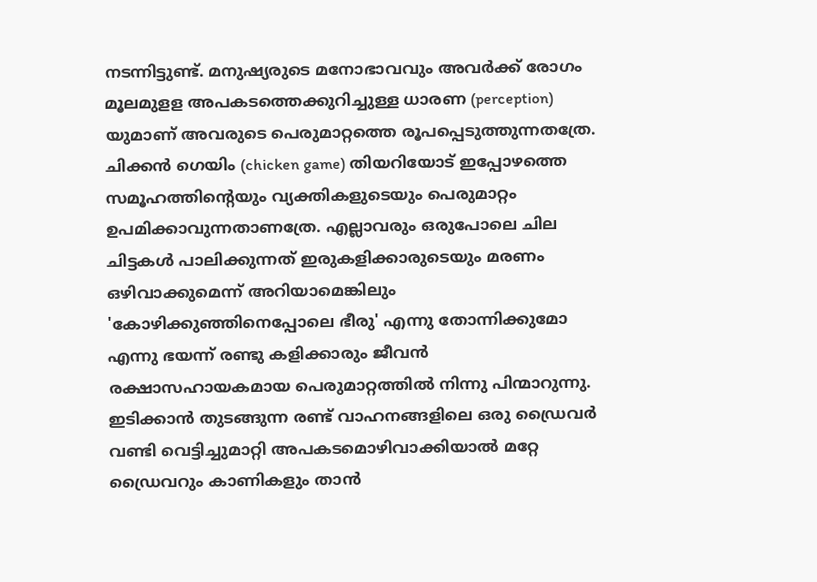നടന്നിട്ടുണ്ട്. മനുഷ്യരുടെ മനോഭാവവും അവർക്ക് രോഗം മൂലമുളള അപകടത്തെക്കുറിച്ചുള്ള ധാരണ (perception) യുമാണ് അവരുടെ പെരുമാറ്റത്തെ രൂപപ്പെടുത്തുന്നതത്രേ. ചിക്കൻ ഗെയിം (chicken game) തിയറിയോട് ഇപ്പോഴത്തെ സമൂഹത്തിന്റെയും വ്യക്തികളുടെയും പെരുമാറ്റം ഉപമിക്കാവുന്നതാണത്രേ. എല്ലാവരും ഒരുപോലെ ചില ചിട്ടകൾ പാലിക്കുന്നത് ഇരുകളിക്കാരുടെയും മരണം ഒഴിവാക്കുമെന്ന് അറിയാമെങ്കിലും 'കോഴിക്കുഞ്ഞിനെപ്പോലെ ഭീരു' എന്നു തോന്നിക്കുമോ എന്നു ഭയന്ന് രണ്ടു കളിക്കാരും ജീവൻ രക്ഷാസഹായകമായ പെരുമാറ്റത്തിൽ നിന്നു പിന്മാറുന്നു. ഇടിക്കാൻ തുടങ്ങുന്ന രണ്ട് വാഹനങ്ങളിലെ ഒരു ഡ്രൈവർ വണ്ടി വെട്ടിച്ചുമാറ്റി അപകടമൊഴിവാക്കിയാൽ മറ്റേ ഡ്രൈവറും കാണികളും താൻ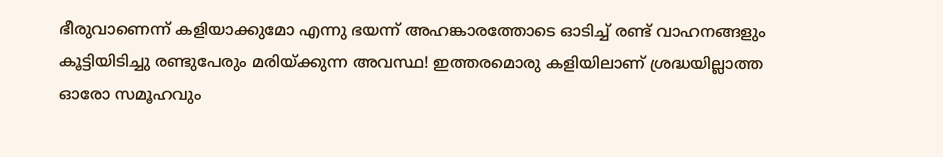ഭീരുവാണെന്ന് കളിയാക്കുമോ എന്നു ഭയന്ന് അഹങ്കാരത്തോടെ ഓടിച്ച് രണ്ട് വാഹനങ്ങളും കൂട്ടിയിടിച്ചു രണ്ടുപേരും മരിയ്ക്കുന്ന അവസ്ഥ! ഇത്തരമൊരു കളിയിലാണ് ശ്രദ്ധയില്ലാത്ത ഓരോ സമൂഹവും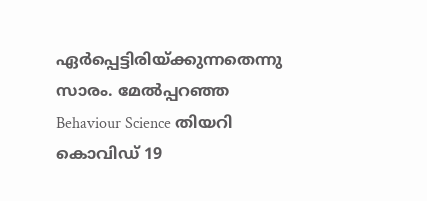ഏർപ്പെട്ടിരിയ്ക്കുന്നതെന്നു സാരം. മേൽപ്പറഞ്ഞ Behaviour Science തിയറി കൊവിഡ് 19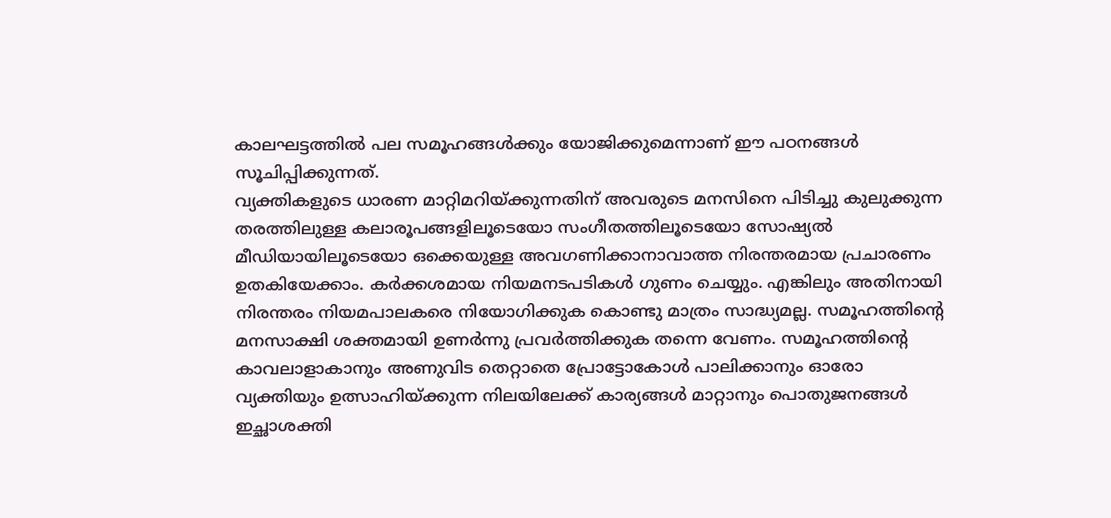കാലഘട്ടത്തിൽ പല സമൂഹങ്ങൾക്കും യോജിക്കുമെന്നാണ് ഈ പഠനങ്ങൾ സൂചിപ്പിക്കുന്നത്.
വ്യക്തികളുടെ ധാരണ മാറ്റിമറിയ്ക്കുന്നതിന് അവരുടെ മനസിനെ പിടിച്ചു കുലുക്കുന്ന തരത്തിലുള്ള കലാരൂപങ്ങളിലൂടെയോ സംഗീതത്തിലൂടെയോ സോഷ്യൽ മീഡിയായിലൂടെയോ ഒക്കെയുള്ള അവഗണിക്കാനാവാത്ത നിരന്തരമായ പ്രചാരണം ഉതകിയേക്കാം. കർക്കശമായ നിയമനടപടികൾ ഗുണം ചെയ്യും. എങ്കിലും അതിനായി നിരന്തരം നിയമപാലകരെ നിയോഗിക്കുക കൊണ്ടു മാത്രം സാദ്ധ്യമല്ല. സമൂഹത്തിന്റെ മനസാക്ഷി ശക്തമായി ഉണർന്നു പ്രവർത്തിക്കുക തന്നെ വേണം. സമൂഹത്തിന്റെ കാവലാളാകാനും അണുവിട തെറ്റാതെ പ്രോട്ടോകോൾ പാലിക്കാനും ഓരോ വ്യക്തിയും ഉത്സാഹിയ്ക്കുന്ന നിലയിലേക്ക് കാര്യങ്ങൾ മാറ്റാനും പൊതുജനങ്ങൾ ഇച്ഛാശക്തി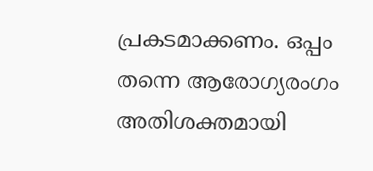പ്രകടമാക്കണം. ഒപ്പം തന്നെ ആരോഗ്യരംഗം അതിശക്തമായി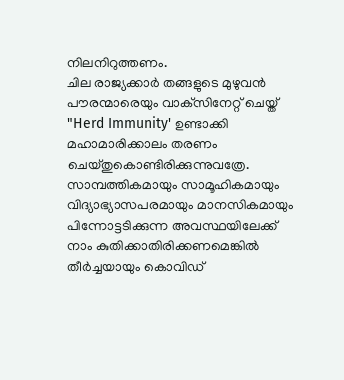നിലനിറുത്തണം.
ചില രാജ്യക്കാർ തങ്ങളുടെ മുഴുവൻ പൗരന്മാരെയും വാക്‌സിനേറ്റ് ചെയ്ത് "Herd Immunity' ഉണ്ടാക്കി മഹാമാരിക്കാലം തരണം ചെയ്തുകൊണ്ടിരിക്കുന്നുവത്രേ. സാമ്പത്തികമായും സാമൂഹികമായും വിദ്യാഭ്യാസപരമായും മാനസികമായും പിന്നോട്ടടിക്കുന്ന അവസ്ഥയിലേക്ക് നാം കുതിക്കാതിരിക്കണമെങ്കിൽ തീർച്ചയായും കൊവിഡ്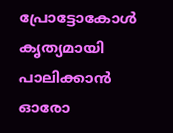പ്രോട്ടോകോൾ കൃത്യമായി പാലിക്കാൻ ഓരോ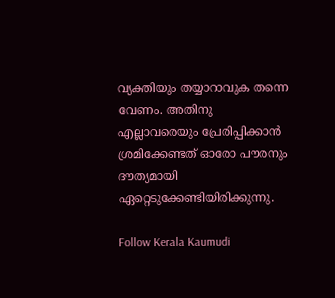വ്യക്തിയും തയ്യാറാവുക തന്നെ വേണം. അതിനു എല്ലാവരെയും പ്രേരിപ്പിക്കാൻ ശ്രമിക്കേണ്ടത് ഓരോ പൗരനും ദൗത്യമായി ഏറ്റെടുക്കേണ്ടിയിരിക്കുന്നു.

Follow Kerala Kaumudi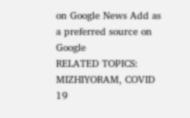on Google News Add as a preferred source on Google
RELATED TOPICS: MIZHIYORAM, COVID 19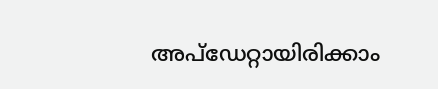അപ്ഡേറ്റായിരിക്കാം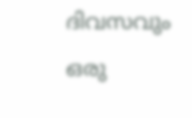ദിവസവും
ഒരു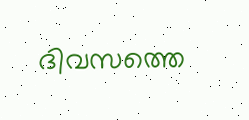ദിവസത്തെ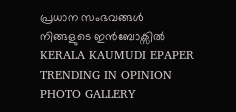പ്രധാന സംഭവങ്ങൾ നിങ്ങളുടെ ഇൻബോക്സിൽ
KERALA KAUMUDI EPAPER
TRENDING IN OPINION
PHOTO GALLERY